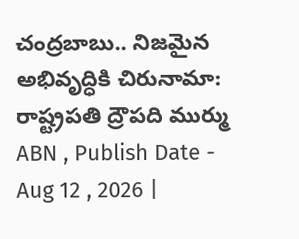చంద్రబాబు.. నిజమైన అభివృద్ధికి చిరునామా: రాష్ట్రపతి ద్రౌపది ముర్ము
ABN , Publish Date - Aug 12 , 2026 |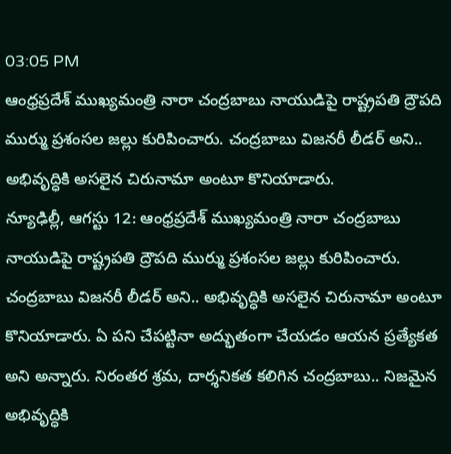03:05 PM
ఆంధ్రప్రదేశ్ ముఖ్యమంత్రి నారా చంద్రబాబు నాయుడిపై రాష్ట్రపతి ద్రౌపది ముర్ము ప్రశంసల జల్లు కురిపించారు. చంద్రబాబు విజనరీ లీడర్ అని.. అభివృద్ధికి అసలైన చిరునామా అంటూ కొనియాడారు.
న్యూఢిల్లీ, ఆగస్టు 12: ఆంధ్రప్రదేశ్ ముఖ్యమంత్రి నారా చంద్రబాబు నాయుడిపై రాష్ట్రపతి ద్రౌపది ముర్ము ప్రశంసల జల్లు కురిపించారు. చంద్రబాబు విజనరీ లీడర్ అని.. అభివృద్ధికి అసలైన చిరునామా అంటూ కొనియాడారు. ఏ పని చేపట్టినా అద్భుతంగా చేయడం ఆయన ప్రత్యేకత అని అన్నారు. నిరంతర శ్రమ, దార్శనికత కలిగిన చంద్రబాబు.. నిజమైన అభివృద్ధికి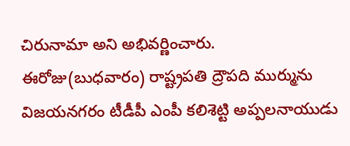చిరునామా అని అభివర్ణించారు.
ఈరోజు(బుధవారం) రాష్ట్రపతి ద్రౌపది ముర్మును విజయనగరం టీడీపీ ఎంపీ కలిశెట్టి అప్పలనాయుడు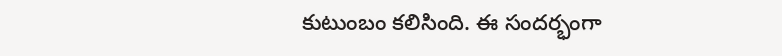కుటుంబం కలిసింది. ఈ సందర్భంగా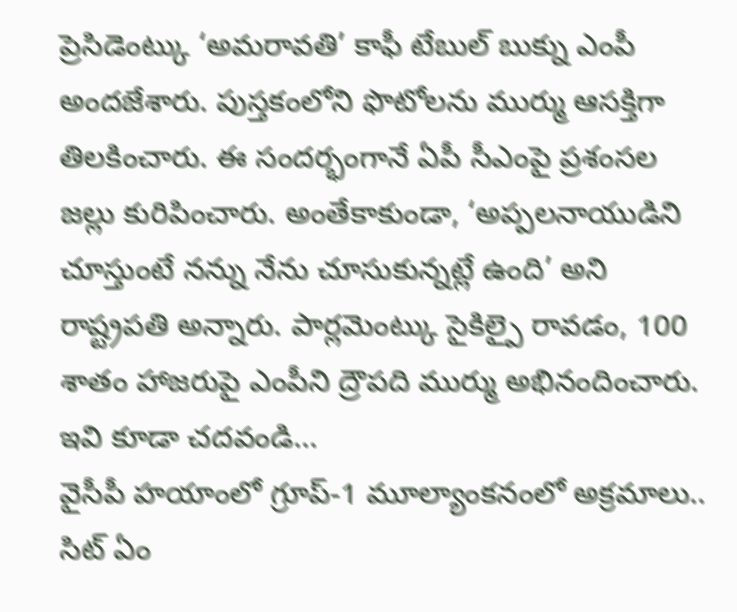ప్రెసిడెంట్కు ‘అమరావతి’ కాఫీ టేబుల్ బుక్ను ఎంపీ అందజేశారు. పుస్తకంలోని ఫొటోలను ముర్ము ఆసక్తిగా తిలకించారు. ఈ సందర్భంగానే ఏపీ సీఎంపై ప్రశంసల జల్లు కురిపించారు. అంతేకాకుండా, ‘అప్పలనాయుడిని చూస్తుంటే నన్ను నేను చూసుకున్నట్లే ఉంది’ అని రాష్ట్రపతి అన్నారు. పార్లమెంట్కు సైకిల్పై రావడం, 100 శాతం హాజరుపై ఎంపీని ద్రౌపది ముర్ము అభినందించారు.
ఇవి కూడా చదవండి...
వైసీపీ హయాంలో గ్రూప్-1 మూల్యాంకనంలో అక్రమాలు.. సిట్ ఏం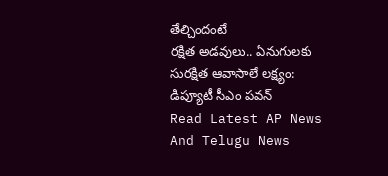తేల్చిందంటే
రక్షిత అడవులు.. ఏనుగులకు సురక్షిత ఆవాసాలే లక్ష్యం: డిప్యూటీ సీఎం పవన్
Read Latest AP News And Telugu News